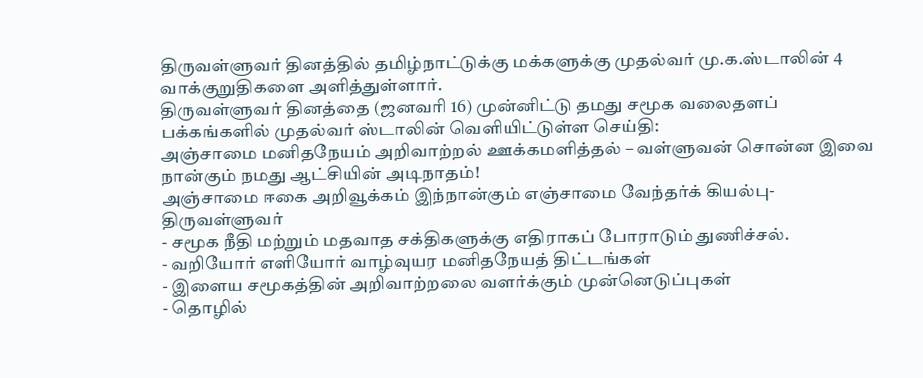திருவள்ளுவர் தினத்தில் தமிழ்நாட்டுக்கு மக்களுக்கு முதல்வர் மு.க.ஸ்டாலின் 4 வாக்குறுதிகளை அளித்துள்ளார்.
திருவள்ளுவர் தினத்தை (ஜனவரி 16) முன்னிட்டு தமது சமூக வலைதளப் பக்கங்களில் முதல்வர் ஸ்டாலின் வெளியிட்டுள்ள செய்தி:
அஞ்சாமை மனிதநேயம் அறிவாற்றல் ஊக்கமளித்தல் – வள்ளுவன் சொன்ன இவை நான்கும் நமது ஆட்சியின் அடிநாதம்!
அஞ்சாமை ஈகை அறிவூக்கம் இந்நான்கும் எஞ்சாமை வேந்தர்க் கியல்பு- திருவள்ளுவர்
- சமூக நீதி மற்றும் மதவாத சக்திகளுக்கு எதிராகப் போராடும் துணிச்சல்.
- வறியோர் எளியோர் வாழ்வுயர மனிதநேயத் திட்டங்கள்
- இளைய சமூகத்தின் அறிவாற்றலை வளர்க்கும் முன்னெடுப்புகள்
- தொழில்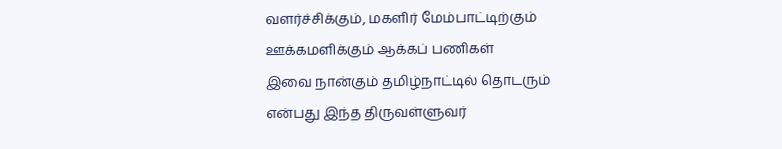வளர்ச்சிக்கும், மகளிர் மேம்பாட்டிற்கும் ஊக்கமளிக்கும் ஆக்கப் பணிகள்
இவை நான்கும் தமிழ்நாட்டில் தொடரும் என்பது இந்த திருவள்ளுவர்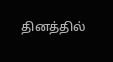தினத்தில்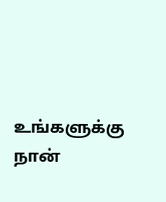உங்களுக்கு நான்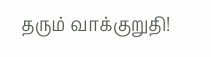தரும் வாக்குறுதி!